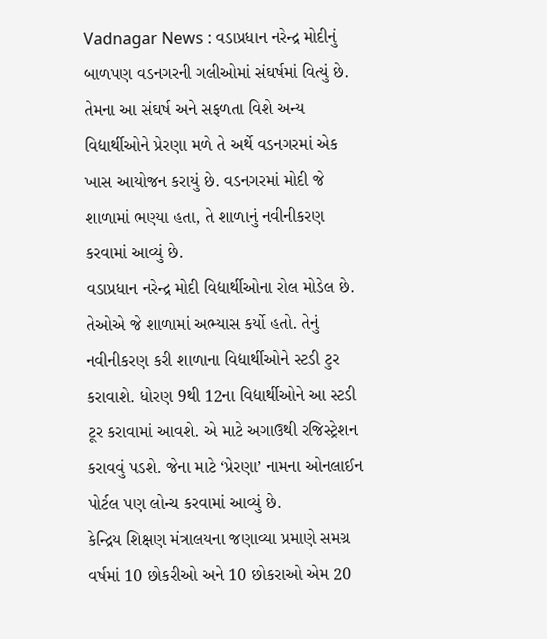Vadnagar News : વડાપ્રધાન નરેન્દ્ર મોદીનું બાળપણ વડનગરની ગલીઓમાં સંઘર્ષમાં વિત્યું છે. તેમના આ સંઘર્ષ અને સફળતા વિશે અન્ય વિદ્યાર્થીઓને પ્રેરણા મળે તે અર્થે વડનગરમાં એક ખાસ આયોજન કરાયું છે. વડનગરમાં મોદી જે શાળામાં ભણ્યા હતા, તે શાળાનું નવીનીકરણ કરવામાં આવ્યું છે.
વડાપ્રધાન નરેન્દ્ર મોદી વિદ્યાર્થીઓના રોલ મોડેલ છે. તેઓએ જે શાળામાં અભ્યાસ કર્યો હતો. તેનું નવીનીકરણ કરી શાળાના વિદ્યાર્થીઓને સ્ટડી ટુર કરાવાશે. ધોરણ 9થી 12ના વિદ્યાર્થીઓને આ સ્ટડી ટૂર કરાવામાં આવશે. એ માટે અગાઉથી રજિસ્ટ્રેશન કરાવવું પડશે. જેના માટે ‘પ્રેરણા’ નામના ઓનલાઈન પોર્ટલ પણ લોન્ચ કરવામાં આવ્યું છે.
કેન્દ્રિય શિક્ષણ મંત્રાલયના જણાવ્યા પ્રમાણે સમગ્ર વર્ષમાં 10 છોકરીઓ અને 10 છોકરાઓ એમ 20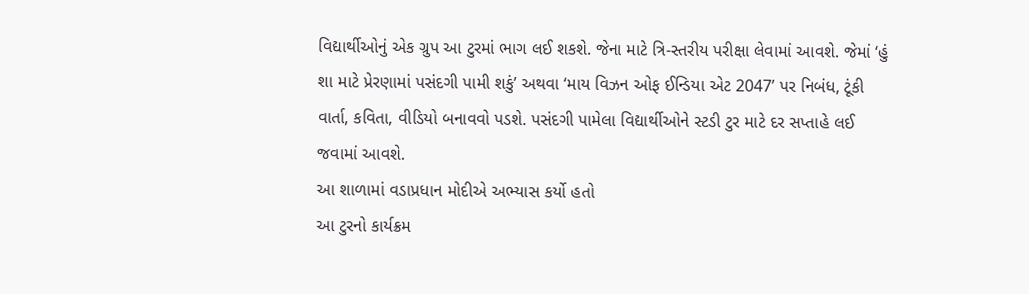વિદ્યાર્થીઓનું એક ગ્રુપ આ ટુરમાં ભાગ લઈ શકશે. જેના માટે ત્રિ-સ્તરીય પરીક્ષા લેવામાં આવશે. જેમાં ‘હું શા માટે પ્રેરણામાં પસંદગી પામી શકું’ અથવા ‘માય વિઝન ઓફ ઈન્ડિયા એટ 2047’ પર નિબંધ, ટૂંકી વાર્તા, કવિતા, વીડિયો બનાવવો પડશે. પસંદગી પામેલા વિદ્યાર્થીઓને સ્ટડી ટુર માટે દર સપ્તાહે લઈ જવામાં આવશે.
આ શાળામાં વડાપ્રધાન મોદીએ અભ્યાસ કર્યો હતો
આ ટુરનો કાર્યક્રમ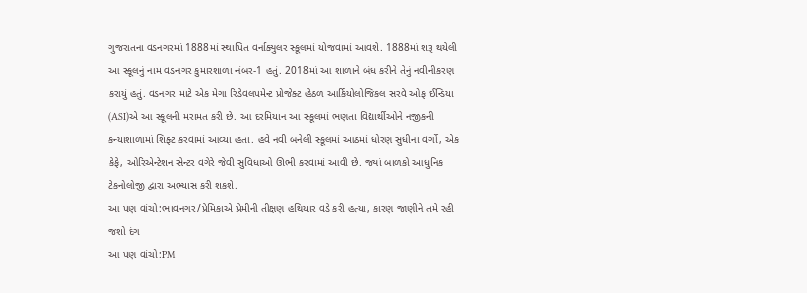ગુજરાતના વડનગરમાં 1888માં સ્થાપિત વર્નાક્યુલર સ્કૂલમાં યોજવામાં આવશે. 1888માં શરૂ થયેલી આ સ્કૂલનું નામ વડનગર કુમારશાળા નંબર-1 હતું. 2018માં આ શાળાને બંધ કરીને તેનું નવીનીકરણ કરાયું હતું. વડનગર માટે એક મેગા રિડેવલપમેન્ટ પ્રોજેક્ટ હેઠળ આર્કિયોલોજિકલ સરવે ઓફ ઈન્ડિયા (ASI)એ આ સ્કૂલની મરામત કરી છે. આ દરમિયાન આ સ્કૂલમાં ભણતા વિદ્યાર્થીઓને નજીકની કન્યાશાળામાં શિફ્ટ કરવામાં આવ્યા હતા. હવે નવી બનેલી સ્કૂલમાં આઠમાં ધોરણ સુધીના વર્ગો, એક કેફે, ઓરિએન્ટેશન સેન્ટર વગેરે જેવી સુવિધાઓ ઊભી કરવામાં આવી છે. જ્યાં બાળકો આધુનિક ટેકનોલોજી દ્વારા અભ્યાસ કરી શકશે.
આ પણ વાંચો:ભાવનગર/પ્રેમિકાએ પ્રેમીની તીક્ષણ હથિયાર વડે કરી હત્યા, કારણ જાણીને તમે રહી જશો દંગ
આ પણ વાંચો:PM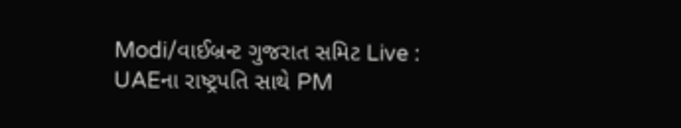Modi/વાઈબ્રન્ટ ગુજરાત સમિટ Live : UAEના રાષ્ટ્રપતિ સાથે PM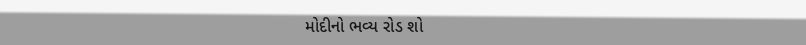મોદીનો ભવ્ય રોડ શો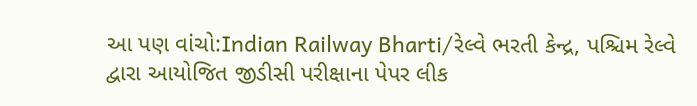આ પણ વાંચો:Indian Railway Bharti/રેલ્વે ભરતી કેન્દ્ર, પશ્ચિમ રેલ્વે દ્વારા આયોજિત જીડીસી પરીક્ષાના પેપર લીક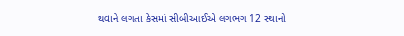થવાને લગતા કેસમાં સીબીઆઈએ લગભગ 12 સ્થાનો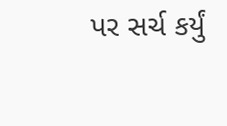પર સર્ચ કર્યું